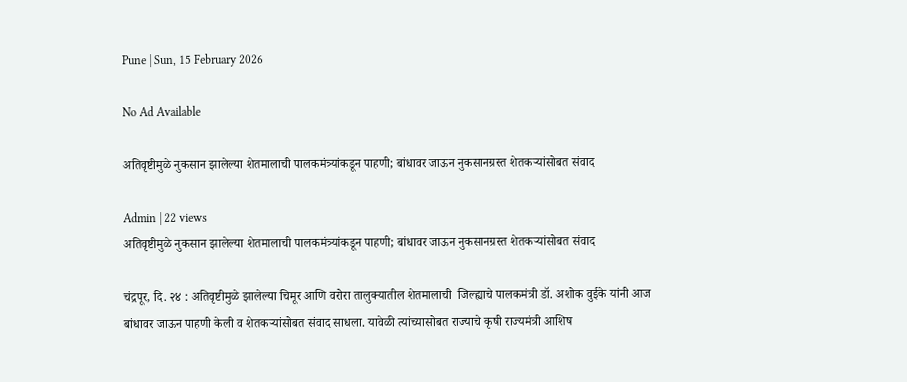Pune | Sun, 15 February 2026

No Ad Available

अतिवृष्टीमुळे नुकसान झालेल्या शेतमालाची पालकमंत्र्यांकडून पाहणी; बांधावर जाऊन नुकसानग्रस्त शेतकऱ्यांसोबत संवाद

Admin | 22 views
अतिवृष्टीमुळे नुकसान झालेल्या शेतमालाची पालकमंत्र्यांकडून पाहणी; बांधावर जाऊन नुकसानग्रस्त शेतकऱ्यांसोबत संवाद

चंद्रपूर, दि. २४ : अतिवृष्टीमुळे झालेल्या चिमूर आणि वरोरा तालुक्यातील शेतमालाची  जिल्ह्याचे पालकमंत्री डॉ. अशोक वुईके यांनी आज बांधावर जाऊन पाहणी केली व शेतकऱ्यांसोबत संवाद साधला. यावेळी त्यांच्यासोबत राज्याचे कृषी राज्यमंत्री आशिष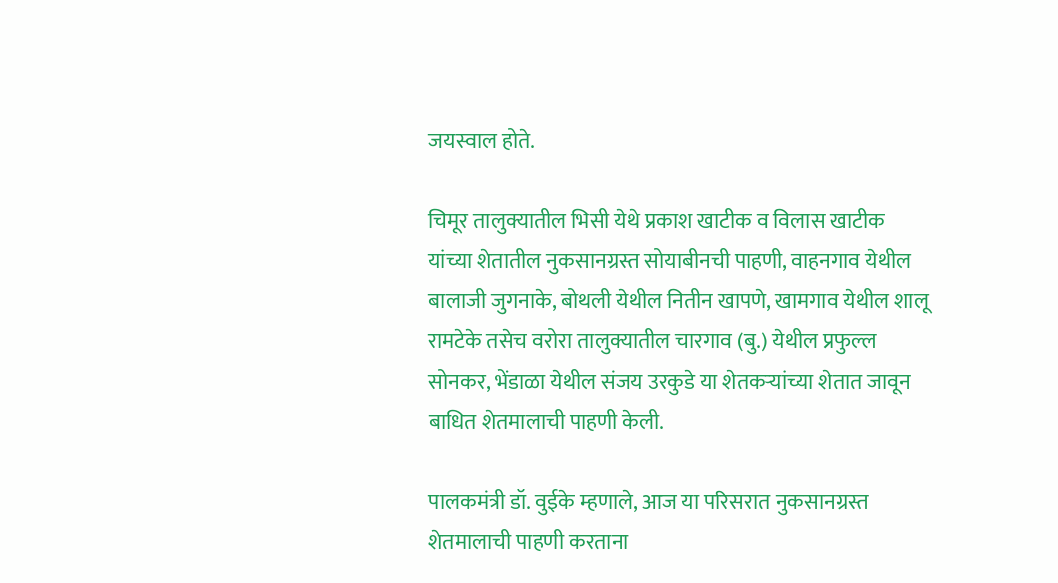जयस्वाल होते.

चिमूर तालुक्यातील भिसी येथे प्रकाश खाटीक व विलास खाटीक यांच्या शेतातील नुकसानग्रस्त सोयाबीनची पाहणी, वाहनगाव येथील बालाजी जुगनाके, बोथली येथील नितीन खापणे, खामगाव येथील शालू रामटेके तसेच वरोरा तालुक्यातील चारगाव (बु.) येथील प्रफुल्ल सोनकर, भेंडाळा येथील संजय उरकुडे या शेतकऱ्यांच्या शेतात जावून बाधित शेतमालाची पाहणी केली.

पालकमंत्री डॉ. वुईके म्हणाले, आज या परिसरात नुकसानग्रस्त शेतमालाची पाहणी करताना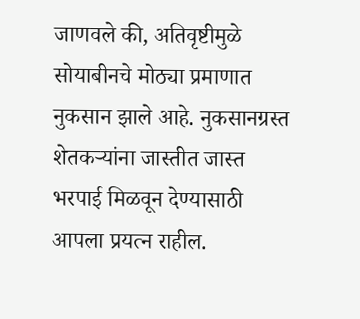जाणवले की, अतिवृष्टीमुळे सोयाबीनचे मोठ्या प्रमाणात नुकसान झाले आहे. नुकसानग्रस्त शेतकऱ्यांना जास्तीत जास्त भरपाई मिळवून देण्यासाठी आपला प्रयत्न राहील.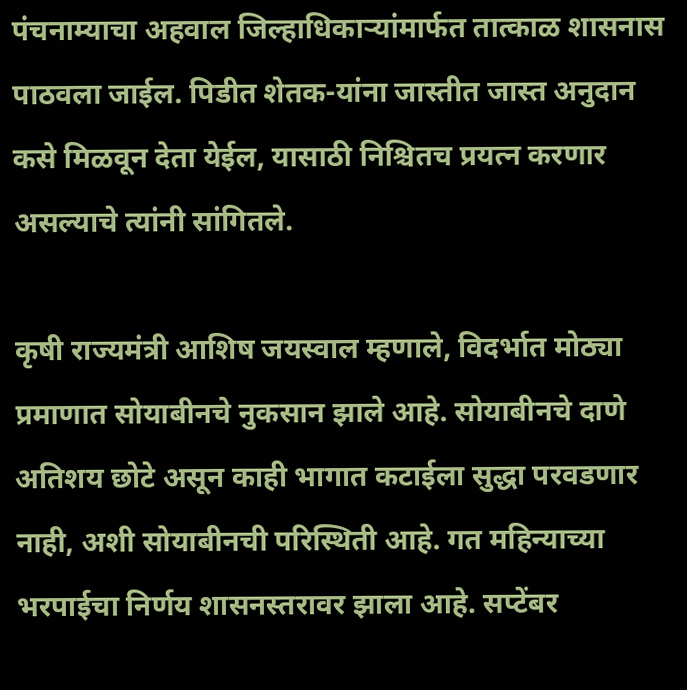पंचनाम्याचा अहवाल जिल्हाधिकाऱ्यांमार्फत तात्काळ शासनास पाठवला जाईल. पिडीत शेतक-यांना जास्तीत जास्त अनुदान कसे मिळवून देता येईल, यासाठी निश्चितच प्रयत्न करणार असल्याचे त्यांनी सांगितले.

कृषी राज्यमंत्री आशिष जयस्वाल म्हणाले, विदर्भात मोठ्या प्रमाणात सोयाबीनचे नुकसान झाले आहे. सोयाबीनचे दाणे अतिशय छोटे असून काही भागात कटाईला सुद्धा परवडणार नाही, अशी सोयाबीनची परिस्थिती आहे. गत महिन्याच्या भरपाईचा निर्णय शासनस्तरावर झाला आहे. सप्टेंबर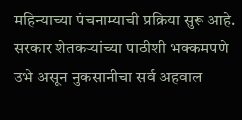महिन्याच्या पंचनाम्याची प्रक्रिया सुरू आहे. सरकार शेतकऱ्यांच्या पाठीशी भक्कमपणे उभे असून नुकसानीचा सर्व अहवाल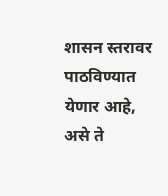शासन स्तरावर पाठविण्यात येणार आहे, असे ते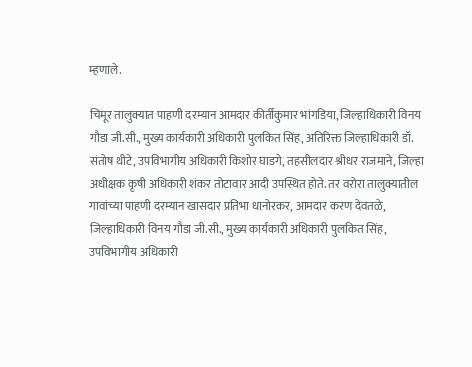म्हणाले.

चिमूर तालुक्यात पाहणी दरम्यान आमदार कीर्तीकुमार भांगडिया, जिल्हाधिकारी विनय गौडा जी.सी., मुख्य कार्यकारी अधिकारी पुलकित सिंह, अतिरिक्त जिल्हाधिकारी डॉ. संतोष थीटे, उपविभागीय अधिकारी किशोर घाडगे, तहसीलदार श्रीधर राजमाने, जिल्हा अधीक्षक कृषी अधिकारी शंकर तोटावार आदी उपस्थित होते. तर वरोरा तालुक्यातील गावांच्या पाहणी दरम्यान खासदार प्रतिभा धानोरकर, आमदार करण देवतळे, जिल्हाधिकारी विनय गौडा जी.सी., मुख्य कार्यकारी अधिकारी पुलकित सिंह, उपविभागीय अधिकारी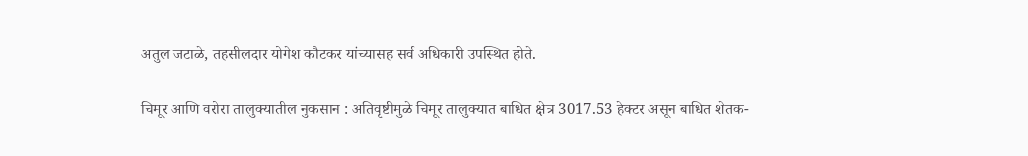अतुल जटाळे, तहसीलदार योगेश कौटकर यांच्यासह सर्व अधिकारी उपस्थित होते.

चिमूर आणि वरोरा तालुक्यातील नुकसान : अतिवृष्टीमुळे चिमूर तालुक्यात बाधित क्षेत्र 3017.53 हेक्टर असून बाधित शेतक-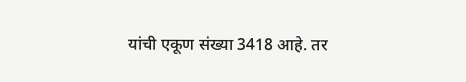यांची एकूण संख्या 3418 आहे. तर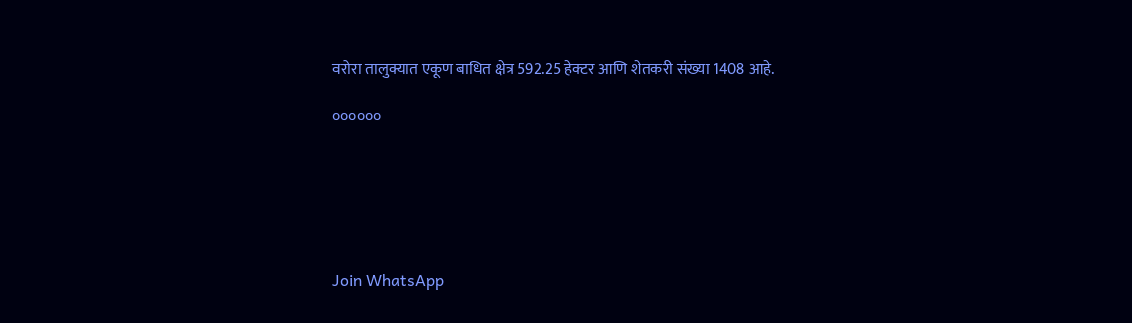वरोरा तालुक्यात एकूण बाधित क्षेत्र 592.25 हेक्टर आणि शेतकरी संख्या 1408 आहे.

००००००






Join WhatsApp